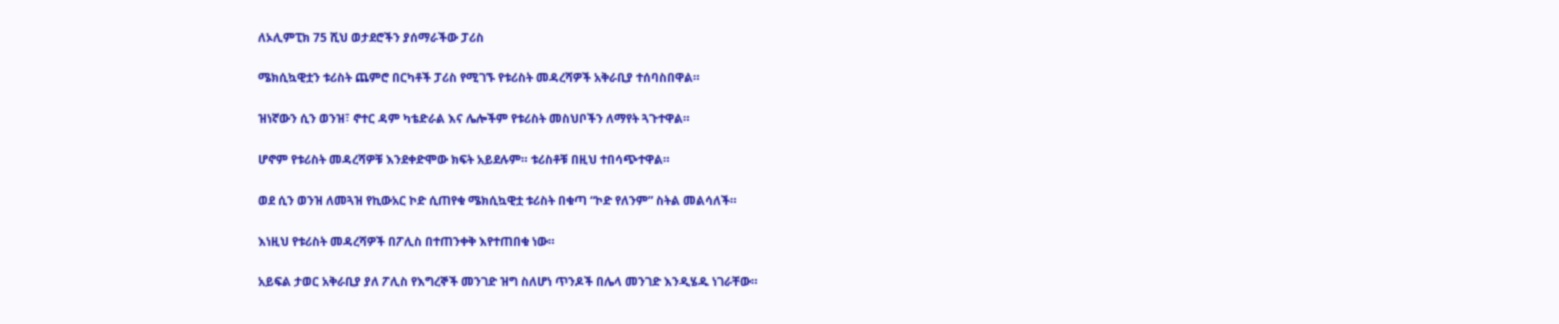ለኦሊምፒክ 75 ሺህ ወታደሮችን ያሰማራችው ፓሪስ

ሜክሲኳዊቷን ቱሪስት ጨምሮ በርካቶች ፓሪስ የሚገኙ የቱሪስት መዳረሻዎች አቅራቢያ ተሰባስበዋል።

ዝነኛውን ሲን ወንዝ፣ ኖተር ዳም ካቴድራል እና ሌሎችም የቱሪስት መስህቦችን ለማየት ጓጉተዋል።

ሆኖም የቱሪስት መዳረሻዎቹ እንደቀድሞው ክፍት አይደሉም። ቱሪስቶቹ በዚህ ተበሳጭተዋል።

ወደ ሲን ወንዝ ለመጓዝ የኪውአር ኮድ ሲጠየቁ ሜክሲኳዊቷ ቱሪስት በቁጣ “ኮድ የለንም” ስትል መልሳለች።

እነዚህ የቱሪስት መዳረሻዎች በፖሊስ በተጠንቀቅ እየተጠበቁ ነው።

አይፍል ታወር አቅራቢያ ያለ ፖሊስ የእግረኞች መንገድ ዝግ ስለሆነ ጥንዶች በሌላ መንገድ እንዲሄዱ ነገራቸው።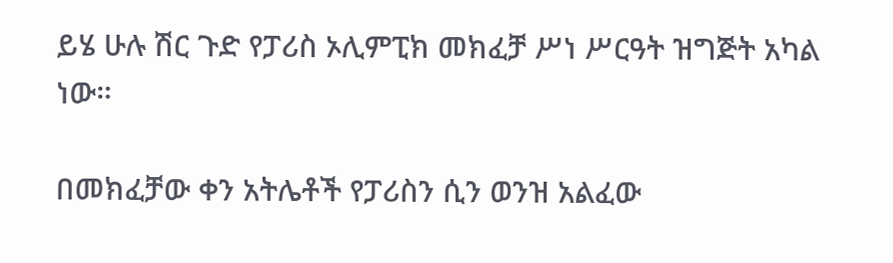ይሄ ሁሉ ሽር ጉድ የፓሪስ ኦሊምፒክ መክፈቻ ሥነ ሥርዓት ዝግጅት አካል ነው።

በመክፈቻው ቀን አትሌቶች የፓሪስን ሲን ወንዝ አልፈው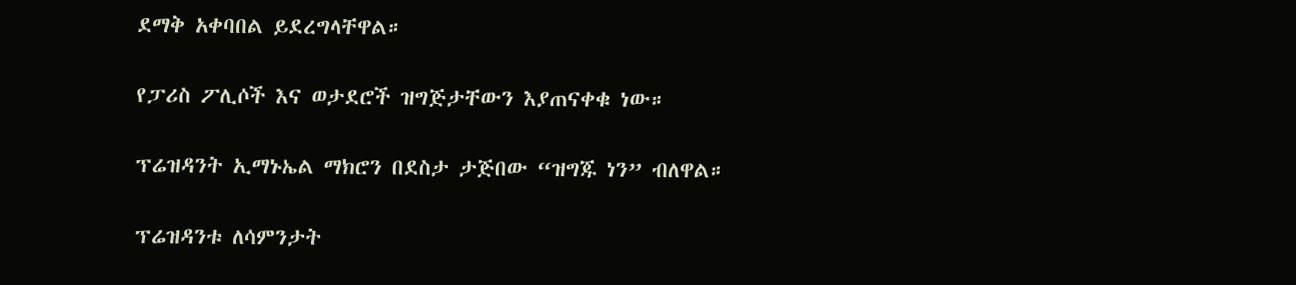ደማቅ አቀባበል ይደረግላቸዋል።

የፓሪስ ፖሊሶች እና ወታደሮች ዝግጅታቸውን እያጠናቀቁ ነው።

ፕሬዝዳንት ኢማኑኤል ማክሮን በደስታ ታጅበው “ዝግጁ ነን” ብለዋል።

ፕሬዝዳንቱ ለሳምንታት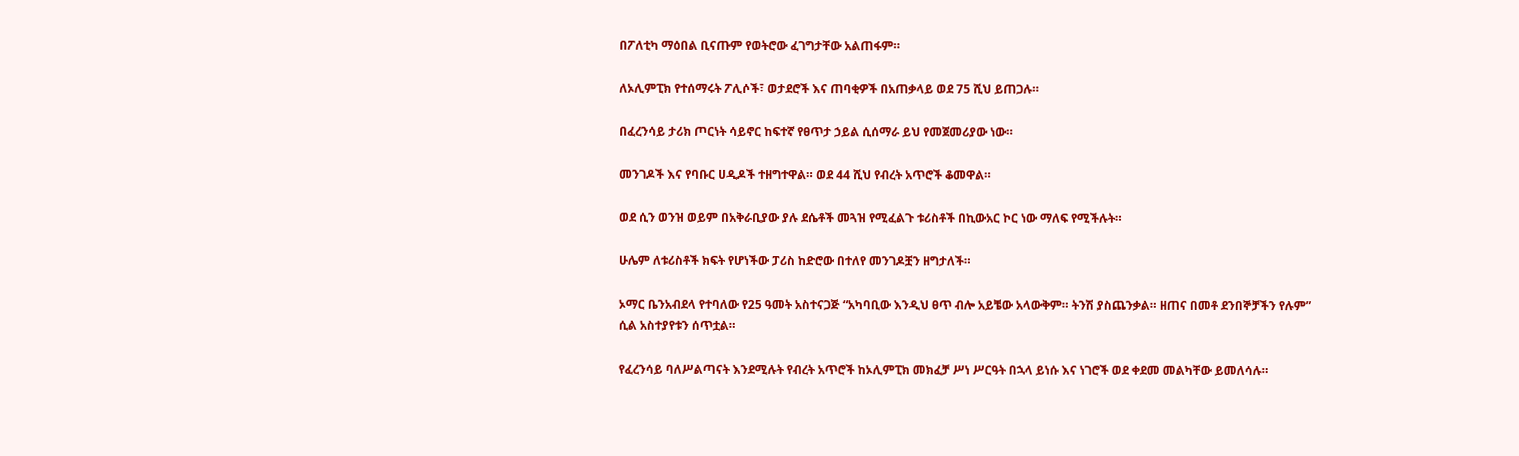በፖለቲካ ማዕበል ቢናጡም የወትሮው ፈገግታቸው አልጠፋም።

ለኦሊምፒክ የተሰማሩት ፖሊሶች፣ ወታደሮች እና ጠባቂዎች በአጠቃላይ ወደ 75 ሺህ ይጠጋሉ።

በፈረንሳይ ታሪክ ጦርነት ሳይኖር ከፍተኛ የፀጥታ ኃይል ሲሰማራ ይህ የመጀመሪያው ነው።

መንገዶች እና የባቡር ሀዲዶች ተዘግተዋል። ወደ 44 ሺህ የብረት አጥሮች ቆመዋል።

ወደ ሲን ወንዝ ወይም በአቅራቢያው ያሉ ደሴቶች መጓዝ የሚፈልጉ ቱሪስቶች በኪውአር ኮር ነው ማለፍ የሚችሉት።

ሁሌም ለቱሪስቶች ክፍት የሆነችው ፓሪስ ከድሮው በተለየ መንገዶቿን ዘግታለች።

ኦማር ቤንአብደላ የተባለው የ25 ዓመት አስተናጋጅ “አካባቢው እንዲህ ፀጥ ብሎ አይቼው አላውቅም። ትንሽ ያስጨንቃል። ዘጠና በመቶ ደንበኞቻችን የሉም” ሲል አስተያየቱን ሰጥቷል።

የፈረንሳይ ባለሥልጣናት እንደሚሉት የብረት አጥሮች ከኦሊምፒክ መክፈቻ ሥነ ሥርዓት በኋላ ይነሱ እና ነገሮች ወደ ቀደመ መልካቸው ይመለሳሉ።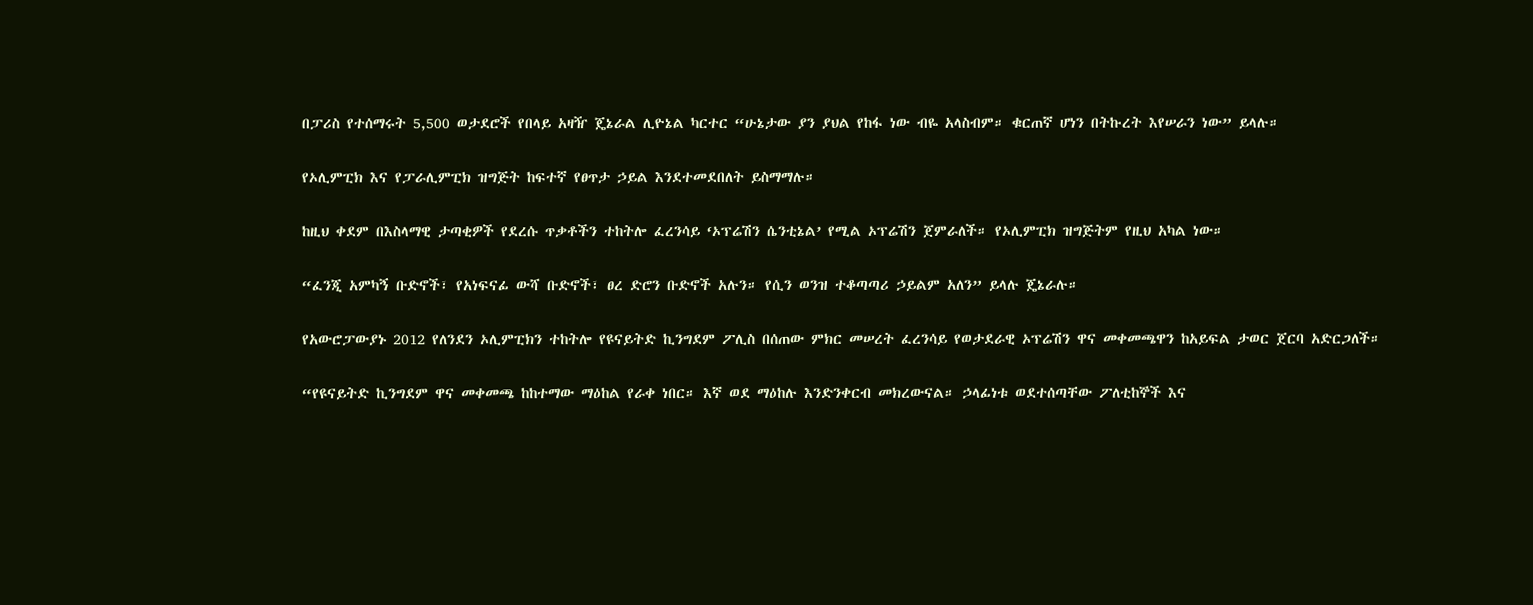በፓሪስ የተሰማሩት 5,500 ወታደሮች የበላይ አዛዥ ጄኔራል ሊዮኔል ካርተር “ሁኔታው ያን ያህል የከፋ ነው ብዬ አላስብም። ቁርጠኛ ሆነን በትኩረት እየሠራን ነው” ይላሉ።

የኦሊምፒክ እና የፓራሊምፒክ ዝግጅት ከፍተኛ የፀጥታ ኃይል እንደተመደበለት ይስማማሉ።

ከዚህ ቀደም በእስላማዊ ታጣቂዎች የደረሱ ጥቃቶችን ተከትሎ ፈረንሳይ ‘ኦፕሬሽን ሴንቲኔል’ የሚል ኦፕሬሽን ጀምራለች። የኦሊምፒክ ዝግጅትም የዚህ አካል ነው።

“ፈንጂ አምካኝ ቡድኖች፣ የአነፍናፊ ውሻ ቡድኖች፣ ፀረ ድሮን ቡድኖች አሉን። የሲን ወንዝ ተቆጣጣሪ ኃይልም አለን” ይላሉ ጄኔራሉ።

የአውሮፓውያኑ 2012 የለንደን ኦሊምፒክን ተከትሎ የዩናይትድ ኪንግደም ፖሊስ በሰጠው ምክር መሠረት ፈረንሳይ የወታደራዊ ኦፕሬሽን ዋና መቀመጫዋን ከአይፍል ታወር ጀርባ አድርጋለች።

“የዩናይትድ ኪንግደም ዋና መቀመጫ ከከተማው ማዕከል የራቀ ነበር። እኛ ወደ ማዕከሉ እንድንቀርብ መክረውናል። ኃላፊነቱ ወደተሰጣቸው ፖለቲከኞች እና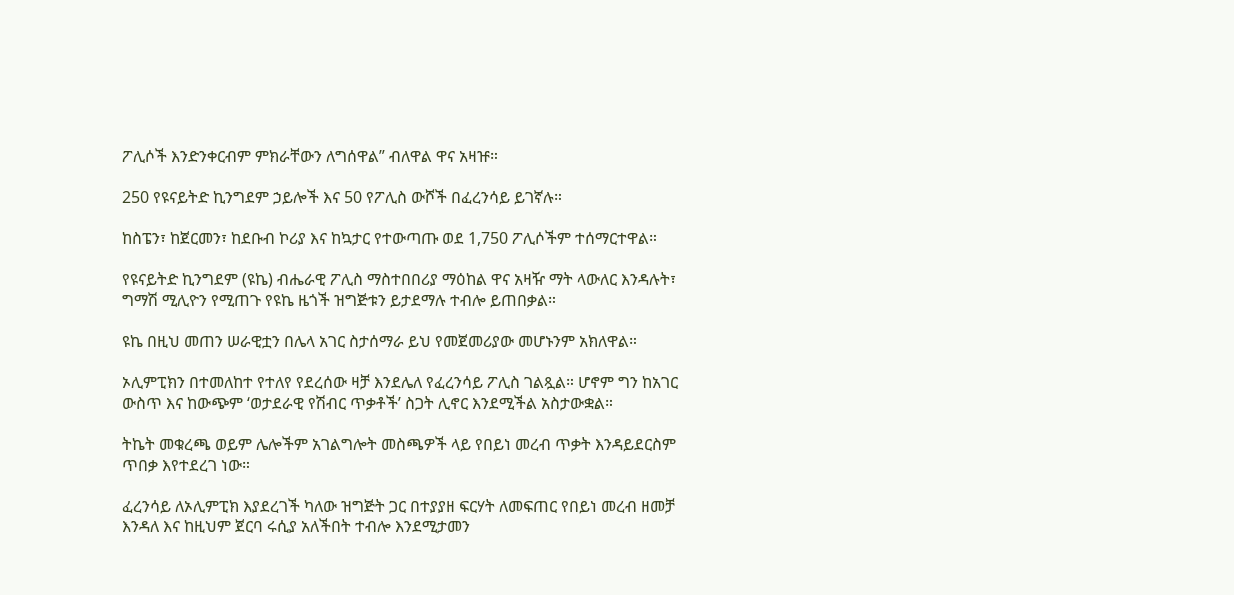ፖሊሶች እንድንቀርብም ምክራቸውን ለግሰዋል” ብለዋል ዋና አዛዡ።

250 የዩናይትድ ኪንግደም ኃይሎች እና 50 የፖሊስ ውሾች በፈረንሳይ ይገኛሉ።

ከስፔን፣ ከጀርመን፣ ከደቡብ ኮሪያ እና ከኳታር የተውጣጡ ወደ 1,750 ፖሊሶችም ተሰማርተዋል።

የዩናይትድ ኪንግደም (ዩኬ) ብሔራዊ ፖሊስ ማስተበበሪያ ማዕከል ዋና አዛዥ ማት ላውለር እንዳሉት፣ ግማሽ ሚሊዮን የሚጠጉ የዩኬ ዜጎች ዝግጅቱን ይታደማሉ ተብሎ ይጠበቃል።

ዩኬ በዚህ መጠን ሠራዊቷን በሌላ አገር ስታሰማራ ይህ የመጀመሪያው መሆኑንም አክለዋል።

ኦሊምፒክን በተመለከተ የተለየ የደረሰው ዛቻ እንደሌለ የፈረንሳይ ፖሊስ ገልጿል። ሆኖም ግን ከአገር ውስጥ እና ከውጭም ‘ወታደራዊ የሽብር ጥቃቶች’ ስጋት ሊኖር እንደሚችል አስታውቋል።

ትኬት መቁረጫ ወይም ሌሎችም አገልግሎት መስጫዎች ላይ የበይነ መረብ ጥቃት እንዳይደርስም ጥበቃ እየተደረገ ነው።

ፈረንሳይ ለኦሊምፒክ እያደረገች ካለው ዝግጅት ጋር በተያያዘ ፍርሃት ለመፍጠር የበይነ መረብ ዘመቻ እንዳለ እና ከዚህም ጀርባ ሩሲያ አለችበት ተብሎ እንደሚታመን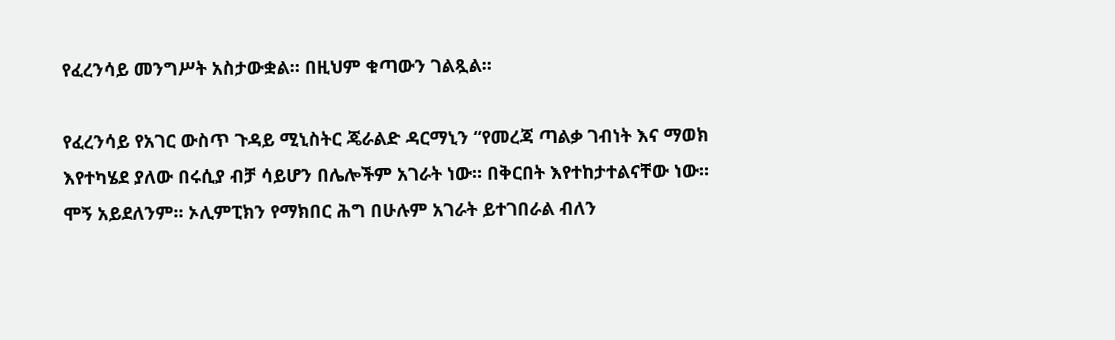የፈረንሳይ መንግሥት አስታውቋል። በዚህም ቁጣውን ገልጿል።

የፈረንሳይ የአገር ውስጥ ጉዳይ ሚኒስትር ጄራልድ ዳርማኒን “የመረጃ ጣልቃ ገብነት እና ማወክ እየተካሄደ ያለው በሩሲያ ብቻ ሳይሆን በሌሎችም አገራት ነው። በቅርበት እየተከታተልናቸው ነው። ሞኝ አይደለንም። ኦሊምፒክን የማክበር ሕግ በሁሉም አገራት ይተገበራል ብለን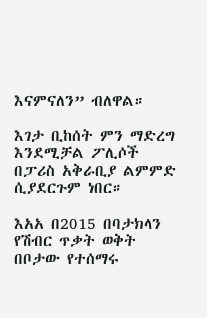እናምናለን” ብለዋል።

እገታ ቢከሰት ምን ማድረግ እንደሚቻል ፖሊሶች በፓሪስ አቅራቢያ ልምምድ ሲያደርጉም ነበር።

እአአ በ2015 በባታክላን የሽብር ጥቃት ወቅት በቦታው የተሰማሩ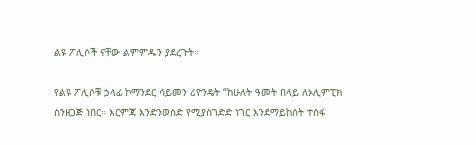ልዩ ፖሊሶች ናቸው ልምምዱን ያደረጉት።

የልዩ ፖሊሶቹ ኃላፊ ኮማንደር ሳይመን ሪዮንዴት “ከሁለት ዓመት በላይ ለኦሊምፒክ ስንዘጋጅ ነበር። እርምጃ እንድንወስድ የሚያስገድድ ነገር እንደማይከሰት ተስፋ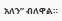አለን” ብለዋል።